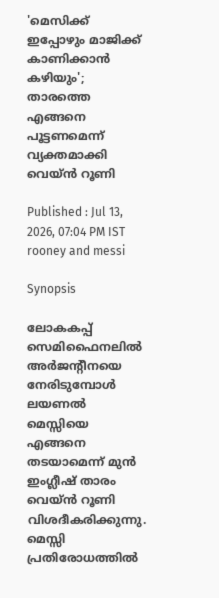'മെസിക്ക് ഇപ്പോഴും മാജിക്ക് കാണിക്കാന്‍ കഴിയും'; താരത്തെ എങ്ങനെ പൂട്ടണമെന്ന് വ്യക്തമാക്കി വെയ്ന്‍ റൂണി

Published : Jul 13, 2026, 07:04 PM IST
rooney and messi

Synopsis

ലോകകപ്പ് സെമിഫൈനലിൽ അർജന്റീനയെ നേരിടുമ്പോൾ ലയണൽ മെസ്സിയെ എങ്ങനെ തടയാമെന്ന് മുൻ ഇംഗ്ലീഷ് താരം വെയ്ൻ റൂണി വിശദീകരിക്കുന്നു. മെസ്സി പ്രതിരോധത്തിൽ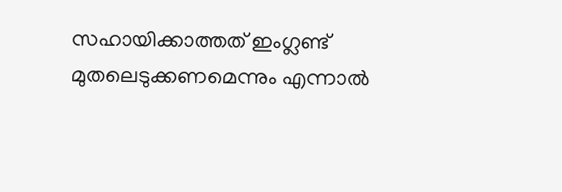സഹായിക്കാത്തത് ഇംഗ്ലണ്ട് മുതലെടുക്കണമെന്നും എന്നാൽ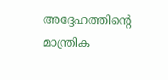അദ്ദേഹത്തിന്റെ മാന്ത്രിക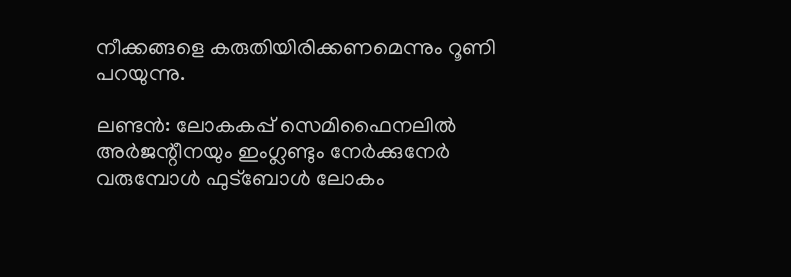നീക്കങ്ങളെ കരുതിയിരിക്കണമെന്നും റൂണി പറയുന്നു.

ലണ്ടന്‍: ലോകകപ്പ് സെമിഫൈനലില്‍ അര്‍ജന്റീനയും ഇംഗ്ലണ്ടും നേര്‍ക്കുനേര്‍ വരുമ്പോള്‍ ഫുട്‌ബോള്‍ ലോകം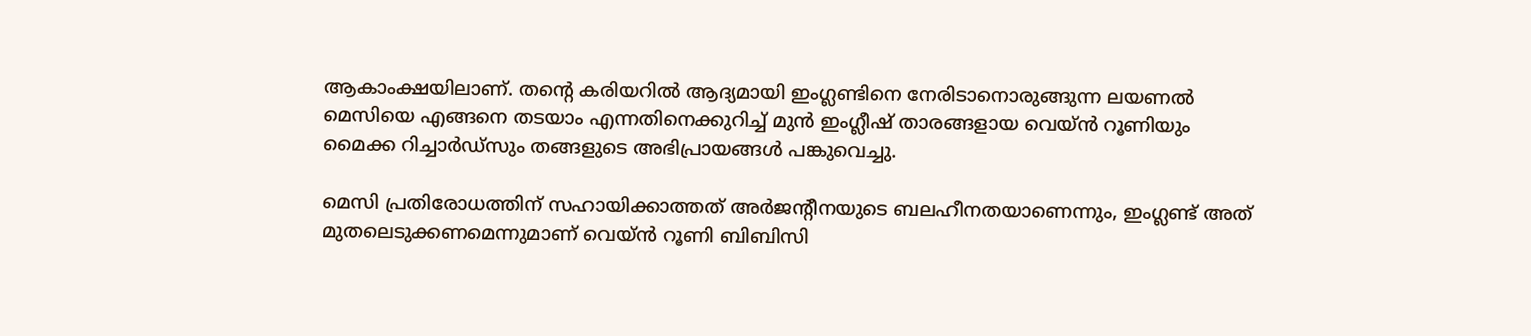ആകാംക്ഷയിലാണ്. തന്റെ കരിയറില്‍ ആദ്യമായി ഇംഗ്ലണ്ടിനെ നേരിടാനൊരുങ്ങുന്ന ലയണല്‍ മെസിയെ എങ്ങനെ തടയാം എന്നതിനെക്കുറിച്ച് മുന്‍ ഇംഗ്ലീഷ് താരങ്ങളായ വെയ്ന്‍ റൂണിയും മൈക്ക റിച്ചാര്‍ഡ്സും തങ്ങളുടെ അഭിപ്രായങ്ങള്‍ പങ്കുവെച്ചു.

മെസി പ്രതിരോധത്തിന് സഹായിക്കാത്തത് അര്‍ജന്റീനയുടെ ബലഹീനതയാണെന്നും, ഇംഗ്ലണ്ട് അത് മുതലെടുക്കണമെന്നുമാണ് വെയ്ന്‍ റൂണി ബിബിസി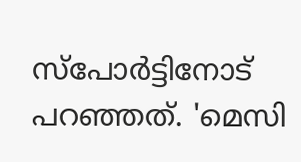സ്‌പോര്‍ട്ടിനോട് പറഞ്ഞത്. 'മെസി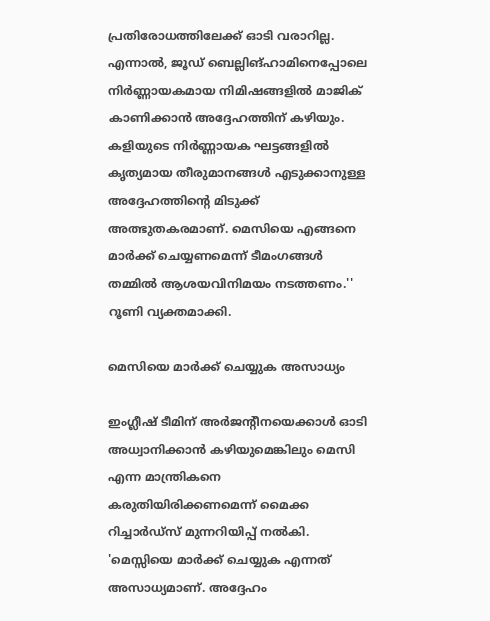പ്രതിരോധത്തിലേക്ക് ഓടി വരാറില്ല. എന്നാല്‍, ജൂഡ് ബെല്ലിങ്ഹാമിനെപ്പോലെ നിര്‍ണ്ണായകമായ നിമിഷങ്ങളില്‍ മാജിക് കാണിക്കാന്‍ അദ്ദേഹത്തിന് കഴിയും. കളിയുടെ നിര്‍ണ്ണായക ഘട്ടങ്ങളില്‍ കൃത്യമായ തീരുമാനങ്ങള്‍ എടുക്കാനുള്ള അദ്ദേഹത്തിന്റെ മിടുക്ക് അത്ഭുതകരമാണ്. മെസിയെ എങ്ങനെ മാര്‍ക്ക് ചെയ്യണമെന്ന് ടീമംഗങ്ങള്‍ തമ്മില്‍ ആശയവിനിമയം നടത്തണം.'' റൂണി വ്യക്തമാക്കി.

മെസിയെ മാര്‍ക്ക് ചെയ്യുക അസാധ്യം

ഇംഗ്ലീഷ് ടീമിന് അര്‍ജന്റീനയെക്കാള്‍ ഓടി അധ്വാനിക്കാന്‍ കഴിയുമെങ്കിലും മെസി എന്ന മാന്ത്രികനെ കരുതിയിരിക്കണമെന്ന് മൈക്ക റിച്ചാര്‍ഡ്സ് മുന്നറിയിപ്പ് നല്‍കി. 'മെസ്സിയെ മാര്‍ക്ക് ചെയ്യുക എന്നത് അസാധ്യമാണ്. അദ്ദേഹം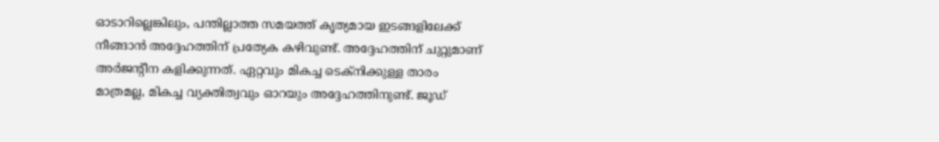ഓടാറില്ലെങ്കിലും, പന്തില്ലാത്ത സമയത്ത് കൃത്യമായ ഇടങ്ങളിലേക്ക് നീങ്ങാന്‍ അദ്ദേഹത്തിന് പ്രത്യേക കഴിവുണ്ട്. അദ്ദേഹത്തിന് ചുറ്റുമാണ് അര്‍ജന്റീന കളിക്കുന്നത്. ഏറ്റവും മികച്ച ടെക്‌നിക്കുള്ള താരം മാത്രമല്ല, മികച്ച വ്യക്തിത്വവും ഓറയും അദ്ദേഹത്തിനുണ്ട്. ജൂഡ്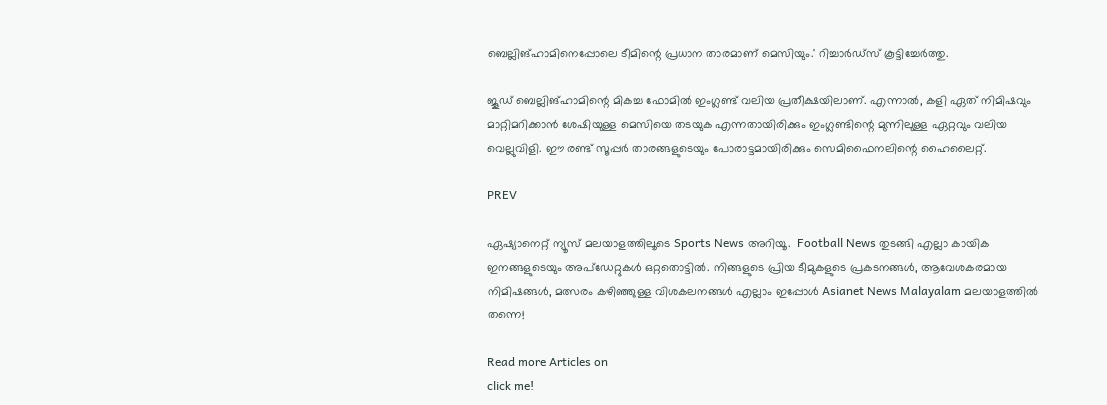ബെല്ലിങ്ഹാമിനെപ്പോലെ ടീമിന്റെ പ്രധാന താരമാണ് മെസിയും.' റിച്ചാര്‍ഡ്സ് കൂട്ടിച്ചേര്‍ത്തു.

ജൂഡ് ബെല്ലിങ്ഹാമിന്റെ മികച്ച ഫോമില്‍ ഇംഗ്ലണ്ട് വലിയ പ്രതീക്ഷയിലാണ്. എന്നാല്‍, കളി ഏത് നിമിഷവും മാറ്റിമറിക്കാന്‍ ശേഷിയുള്ള മെസിയെ തടയുക എന്നതായിരിക്കും ഇംഗ്ലണ്ടിന്റെ മുന്നിലുള്ള ഏറ്റവും വലിയ വെല്ലുവിളി. ഈ രണ്ട് സൂപ്പര്‍ താരങ്ങളുടെയും പോരാട്ടമായിരിക്കും സെമിഫൈനലിന്റെ ഹൈലൈറ്റ്.

PREV

ഏഷ്യാനെറ്റ് ന്യൂസ് മലയാളത്തിലൂടെ Sports News അറിയൂ.  Football News തുടങ്ങി എല്ലാ കായിക ഇനങ്ങളുടെയും അപ്‌ഡേറ്റുകൾ ഒറ്റതൊട്ടിൽ. നിങ്ങളുടെ പ്രിയ ടീമുകളുടെ പ്രകടനങ്ങൾ, ആവേശകരമായ നിമിഷങ്ങൾ, മത്സരം കഴിഞ്ഞുള്ള വിശകലനങ്ങൾ എല്ലാം ഇപ്പോൾ Asianet News Malayalam മലയാളത്തിൽ തന്നെ!

Read more Articles on
click me!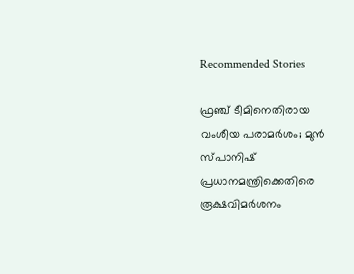Recommended Stories

ഫ്രഞ്ച് ടീമിനെതിരായ വംശീയ പരാമര്‍ശം; മുന്‍ സ്പാനിഷ് പ്രധാനമന്ത്രിക്കെതിരെ രൂക്ഷവിമര്‍ശനം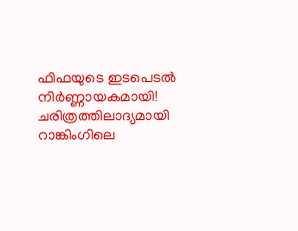ഫിഫയുടെ ഇടപെടല്‍ നിര്‍ണ്ണായകമായി! ചരിത്രത്തിലാദ്യമായി റാങ്കിംഗിലെ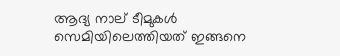ആദ്യ നാല് ടീമുകള്‍ സെമിയിലെത്തിയത് ഇങ്ങനെ